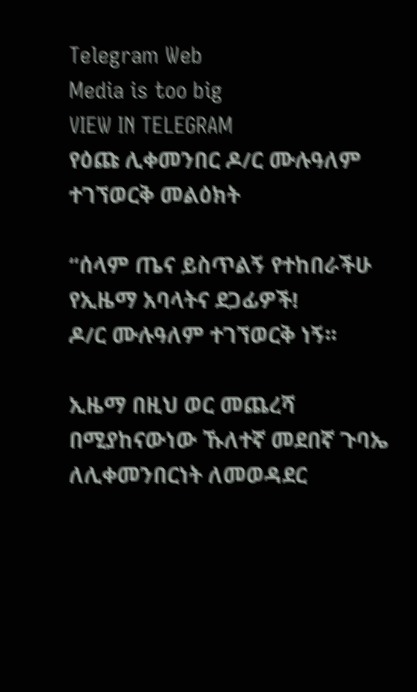Telegram Web
Media is too big
VIEW IN TELEGRAM
የዕጩ ሊቀመንበር ዶ/ር ሙሉዓለም ተገኘወርቅ መልዕክት

“ሰላም ጤና ይስጥልኝ የተከበራችሁ የኢዜማ አባላትና ደጋፊዎች!
ዶ/ር ሙሉዓለም ተገኘወርቅ ነኝ፡፡

ኢዜማ በዚህ ወር መጨረሻ በሚያከናውነው ኹለተኛ መደበኛ ጉባኤ ለሊቀመንበርነት ለመወዳደር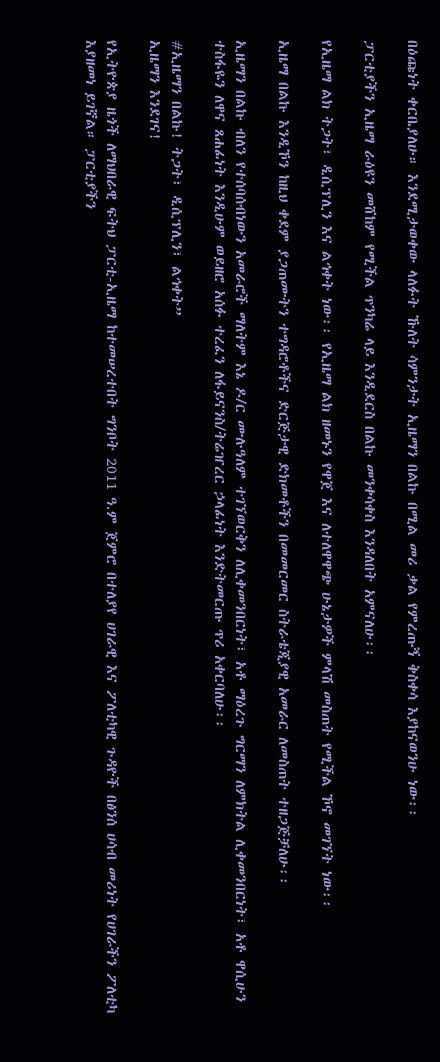በዕጩነት ቀርቤያለሁ። እንደሚታወቀው ላለፉት ኹለት ሳምንታት ኢዜማን በልኩ በሚል መሪ ቃል የምረጡኝ ቅስቀሳ እያከናወንሁ ነው፡፡

ፓርቲያችን ኢዜማ ራዕዩን መሸከም የሚችል ጥንካሬ ላይ እንዲደርስ በልኩ መንቀሳቀስ እንዳለበት አምናለሁ፡፡

የኢዜማ ልክ ትጋት፣ ዲሲፕሊን እና ልኅቀት ነው፡፡ የኢዜማ ልክ ዘመኑን የዋጀ እና ለተለዋዋጭ ሁኔታዎች ምላሽ መስጠት የሚችል ኾኖ መገኘት ነው፡፡

ኢዜማ በልኩ እንዲኾን ከዚህ ቀደም ያጋጠሙትን ተግዳሮቶችና ድርጅታዊ ድክመቶችን በመመርመር ስትራቴጂያዊ አመራር ለመስጠት ተዘጋጅቻለሁ፡፡

ኢዜማን በልኩ ብለን የተሰባሰብነውን አመራሮች ማለትም እኔ ዶ/ር ሙሉዓለም ተገኘወርቅን ለሊቀመንበርነት፣ አቶ ማዕረጉ ግርማን ለምክትል ሊቀመንበርነት፣ አቶ ዋሲሁን ተስፋዬን ለዋና ጸሐፊነት እንዲሁም ወይዘሮ አሰፉ ተረፈን ለፋይናንስ/ትሬዠረር ኃላፊነት እንድትመርጡ ጥሪ አቀርባለሁ፡፡

#ኢዜማን በልኩ! ትጋት፣ ዲሲፕሊን፣ ልኅቀት”
ኢዜማን እንደገና!

የኢትዮጵያ ዜጎች ለማህበራዊ ፍትህ ፓርቲ-ኢዜማ ከተመሠረተበት ግንቦት 2011 ዓ.ም ጀምሮ በተለያየ ሀገራዊ እና ፖለቲካዊ ጉዳዮች በፅንሰ ሀሳብ መሪነት የሀገራችን ፖለቲካ እያዘመነ ይገኛል። ፓርቲያችን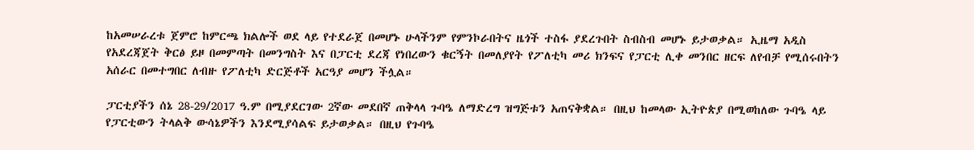ከአመሠራረቱ ጀምሮ ከምርጫ ክልሎች ወደ ላይ የተደራጀ በመሆኑ ሁላችንም የምንኮራበትና ዜጎች ተስፋ ያደረጉበት ስብስብ መሆኑ ይታወቃል። ኢዜማ አዲስ የአደረጃጀት ቅርፅ ይዞ በመምጣት በመንግስት እና በፓርቲ ደረጃ የነበረውን ቁርኝት በመለያየት የፖለቲካ መሪ ክንፍና የፓርቲ ሊቀ መንበር ዘርፍ ለየብቻ የሚሰሩበትን አሰራር በመተግበር ለብዙ የፖለቲካ ድርጅቶች አርዓያ መሆን ችሏል።

ፓርቲያችን ሰኔ 28-29/2017 ዓ.ም በሚያደርገው 2ኛው መደበኛ ጠቅላላ ጉባዔ ለማድረግ ዝግጅቱን አጠናቅቋል። በዚህ ከመላው ኢትዮጵያ በሚወከለው ጉባዔ ላይ የፓርቲውን ትላልቅ ውሳኔዎችን እንደሚያሳልፍ ይታወቃል። በዚህ የጉባዔ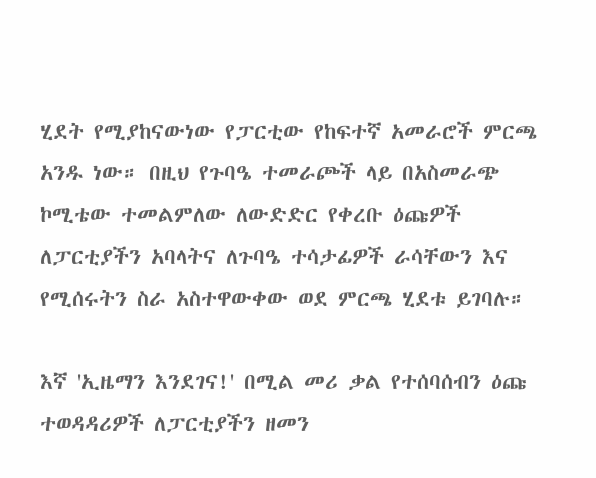ሂደት የሚያከናውነው የፓርቲው የከፍተኛ አመራሮች ምርጫ አንዱ ነው። በዚህ የጉባዔ ተመራጮች ላይ በአስመራጭ ኮሚቴው ተመልምለው ለውድድር የቀረቡ ዕጩዎች ለፓርቲያችን አባላትና ለጉባዔ ተሳታፊዎች ራሳቸውን እና የሚሰሩትን ስራ አስተዋውቀው ወደ ምርጫ ሂደቱ ይገባሉ።

እኛ 'ኢዜማን እንደገና!' በሚል መሪ ቃል የተሰባሰብን ዕጩ ተወዳዳሪዎች ለፓርቲያችን ዘመን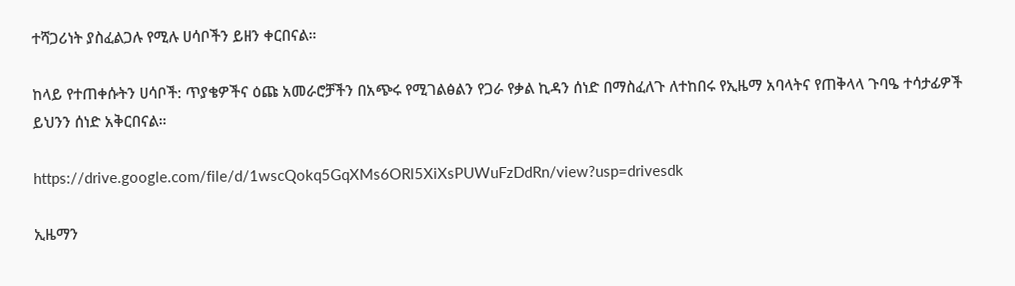ተሻጋሪነት ያስፈልጋሉ የሚሉ ሀሳቦችን ይዘን ቀርበናል።

ከላይ የተጠቀሱትን ሀሳቦች: ጥያቄዎችና ዕጩ አመራሮቻችን በአጭሩ የሚገልፅልን የጋራ የቃል ኪዳን ሰነድ በማስፈለጉ ለተከበሩ የኢዜማ አባላትና የጠቅላላ ጉባዔ ተሳታፊዎች ይህንን ሰነድ አቅርበናል።

https://drive.google.com/file/d/1wscQokq5GqXMs6ORl5XiXsPUWuFzDdRn/view?usp=drivesdk

ኢዜማን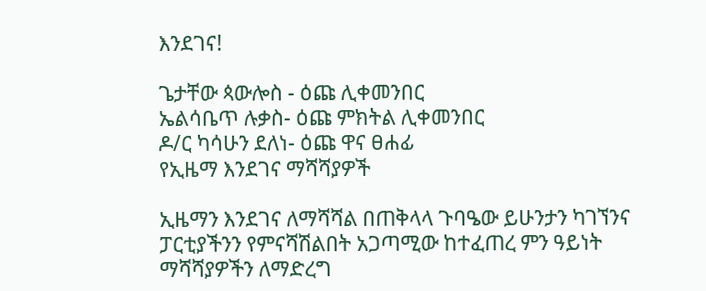እንደገና!

ጌታቸው ጳውሎስ - ዕጩ ሊቀመንበር
ኤልሳቤጥ ሉቃስ- ዕጩ ምክትል ሊቀመንበር
ዶ/ር ካሳሁን ደለነ- ዕጩ ዋና ፀሐፊ
የኢዜማ እንደገና ማሻሻያዎች

ኢዜማን እንደገና ለማሻሻል በጠቅላላ ጉባዔው ይሁንታን ካገኘንና ፓርቲያችንን የምናሻሽልበት አጋጣሚው ከተፈጠረ ምን ዓይነት ማሻሻያዎችን ለማድረግ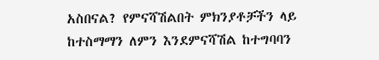አስበናል? የምናሻሽልበት ምክንያቶቻችን ላይ ከተስማማን ለምን እንደምናሻሽል ከተግባባን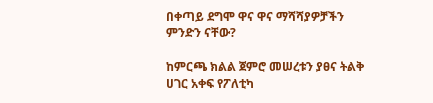በቀጣይ ደግሞ ዋና ዋና ማሻሻያዎቻችን ምንድን ናቸው?

ከምርጫ ክልል ጀምሮ መሠረቱን ያፀና ትልቅ ሀገር አቀፍ የፖለቲካ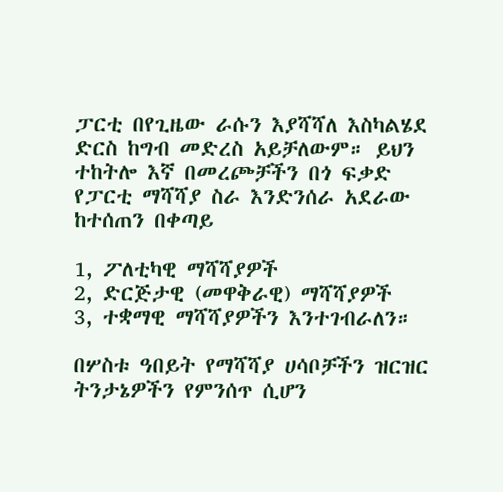ፓርቲ በየጊዜው ራሱን እያሻሻለ እስካልሄደ ድርስ ከግብ መድረስ አይቻለውም። ይህን ተከትሎ እኛ በመረጮቻችን በጎ ፍቃድ የፓርቲ ማሻሻያ ስራ እንድንሰራ አደራው ከተሰጠን በቀጣይ

1, ፖለቲካዊ ማሻሻያዎች
2, ድርጅታዊ (መዋቅራዊ) ማሻሻያዎች
3, ተቋማዊ ማሻሻያዎችን እንተገብራለን።

በሦስቱ ዓበይት የማሻሻያ ሀሳቦቻችን ዝርዝር ትንታኔዎችን የምንሰጥ ሲሆን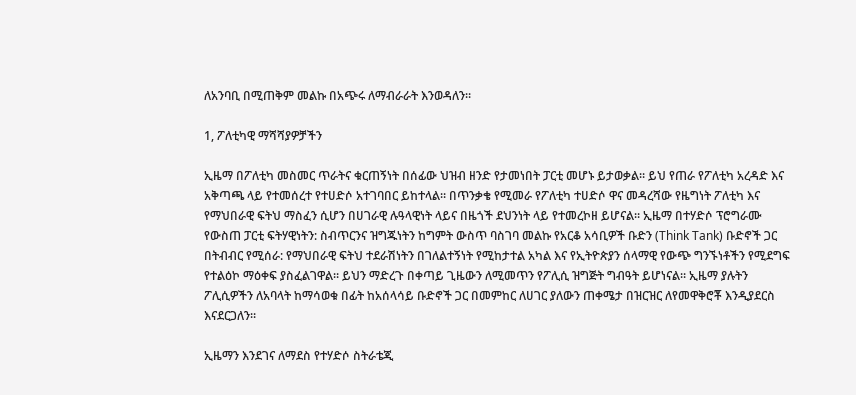ለአንባቢ በሚጠቅም መልኩ በአጭሩ ለማብራራት እንወዳለን።

1, ፖለቲካዊ ማሻሻያዎቻችን

ኢዜማ በፖለቲካ መስመር ጥራትና ቁርጠኝነት በሰፊው ህዝብ ዘንድ የታመነበት ፓርቲ መሆኑ ይታወቃል። ይህ የጠራ የፖለቲካ አረዳድ እና አቅጣጫ ላይ የተመሰረተ የተሀድሶ አተገባበር ይከተላል። በጥንቃቄ የሚመራ የፖለቲካ ተሀድሶ ዋና መዳረሻው የዜግነት ፖለቲካ እና የማህበራዊ ፍትህ ማስፈን ሲሆን በሀገራዊ ሉዓላዊነት ላይና በዜጎች ደህንነት ላይ የተመረኮዘ ይሆናል። ኢዜማ በተሃድሶ ፕሮግራሙ የውስጠ ፓርቲ ፍትሃዊነትን: ስብጥርንና ዝግጁነትን ከግምት ውስጥ ባስገባ መልኩ የአርቆ አሳቢዎች ቡድን (Think Tank) ቡድኖች ጋር በትብብር የሚሰራ: የማህበራዊ ፍትህ ተደራሽነትን በገለልተኝነት የሚከታተል አካል እና የኢትዮጵያን ሰላማዊ የውጭ ግንኙነቶችን የሚደግፍ የተልዕኮ ማዕቀፍ ያስፈልገዋል። ይህን ማድረጉ በቀጣይ ጊዜውን ለሚመጥን የፖሊሲ ዝግጅት ግብዓት ይሆነናል። ኢዜማ ያሉትን ፖሊሲዎችን ለአባላት ከማሳወቁ በፊት ከአሰላሳይ ቡድኖች ጋር በመምከር ለሀገር ያለውን ጠቀሜታ በዝርዝር ለየመዋቅሮቾ እንዲያደርስ እናደርጋለን።

ኢዜማን እንደገና ለማደስ የተሃድሶ ስትራቴጂ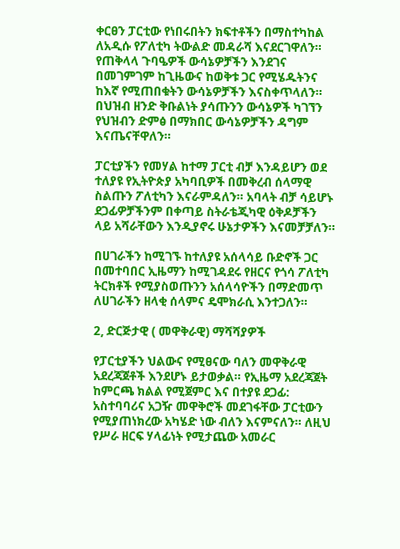ቀርፀን ፓርቲው የነበሩበትን ክፍተቶችን በማስተካከል ለአዲሱ የፖለቲካ ትውልድ መዳራሻ እናደርገዋለን። የጠቅላላ ጉባዔዎች ውሳኔዎቻችን እንደገና በመገምገም ከጊዜውና ከወቅቱ ጋር የሚሄዱትንና ከእኛ የሚጠበቁትን ውሳኔዎቻችን እናስቀጥላለን። በህዝብ ዘንድ ቅቡልነት ያሳጡንን ውሳኔዎች ካገኘን የህዝብን ድምፅ በማክበር ውሳኔዎቻችን ዳግም እናጤናቸዋለን።

ፓርቲያችን የመሃል ከተማ ፓርቲ ብቻ እንዳይሆን ወደ ተለያዩ የኢትዮጵያ አካባቢዎች በመቅረብ ሰላማዊ ስልጡን ፖለቲካን እናራምዳለን። አባላት ብቻ ሳይሆኑ ደጋፊዎቻችንም በቀጣይ ስትራቴጂካዊ ዕቅዶቻችን ላይ አሻራቸውን እንዲያኖሩ ሁኔታዎችን እናመቻቻለን።

በሀገራችን ከሚገኙ ከተለያዩ አሰላሳይ ቡድኖች ጋር በመተባበር ኢዜማን ከሚገዳደሩ የዘርና የጎሳ ፖለቲካ ትርክቶች የሚያስወጡንን አሰላሳዮችን በማድመጥ ለሀገራችን ዘላቂ ሰላምና ዴሞክራሲ እንተጋለን።

2, ድርጅታዊ ( መዋቅራዊ) ማሻሻያዎች

የፓርቲያችን ህልውና የሚፀናው ባለን መዋቅራዊ አደረጃጀቶች እንደሆኑ ይታወቃል። የኢዜማ አደረጃጀት ከምርጫ ክልል የሚጀምር እና በተያዩ ደጋፊ: አስተባባሪና አጋዥ መዋቅሮች መደገፋቸው ፓርቲውን የሚያጠነክረው አካሄድ ነው ብለን እናምናለን። ለዚህ የሥራ ዘርፍ ሃላፊነት የሚታጨው አመራር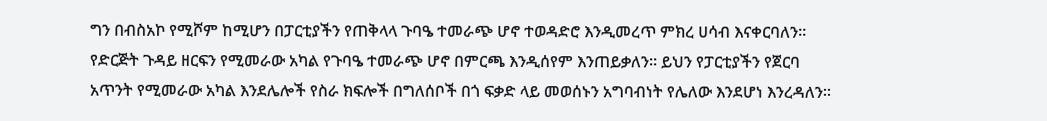ግን በብስአኮ የሚሾም ከሚሆን በፓርቲያችን የጠቅላላ ጉባዔ ተመራጭ ሆኖ ተወዳድሮ እንዲመረጥ ምክረ ሀሳብ እናቀርባለን። የድርጅት ጉዳይ ዘርፍን የሚመራው አካል የጉባዔ ተመራጭ ሆኖ በምርጫ እንዲሰየም እንጠይቃለን። ይህን የፓርቲያችን የጀርባ አጥንት የሚመራው አካል እንደሌሎች የስራ ክፍሎች በግለሰቦች በጎ ፍቃድ ላይ መወሰኑን አግባብነት የሌለው እንደሆነ እንረዳለን።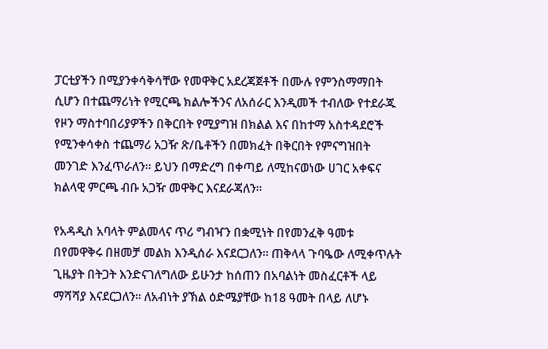ፓርቲያችን በሚያንቀሳቅሳቸው የመዋቅር አደረጃጀቶች በሙሉ የምንስማማበት ሲሆን በተጨማሪነት የሚርጫ ክልሎችንና ለአሰራር እንዲመች ተብለው የተደራጁ የዞን ማስተባበሪያዎችን በቅርበት የሚያግዝ በክልል እና በከተማ አስተዳደሮች የሚንቀሳቀስ ተጨማሪ አጋዥ ጽ/ቤቶችን በመክፈት በቅርበት የምናግዝበት መንገድ እንፈጥራለን። ይህን በማድረግ በቀጣይ ለሚከናወነው ሀገር አቀፍና ክልላዊ ምርጫ ብቡ አጋዥ መዋቅር እናደራጃለን።

የአዳዲስ አባላት ምልመላና ጥሪ ግብዣን በቋሚነት በየመንፈቅ ዓመቱ በየመዋቅሩ በዘመቻ መልክ እንዲሰራ እናደርጋለን። ጠቅላላ ጉባዔው ለሚቀጥሉት ጊዜያት በትጋት እንድናገለግለው ይሁንታ ከሰጠን በአባልነት መስፈርቶች ላይ ማሻሻያ እናደርጋለን። ለአብነት ያኽል ዕድሜያቸው ከ18 ዓመት በላይ ለሆኑ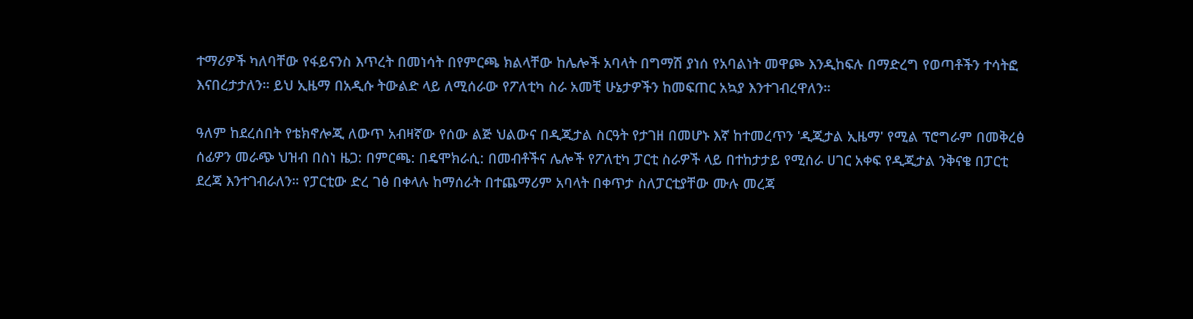ተማሪዎች ካለባቸው የፋይናንስ እጥረት በመነሳት በየምርጫ ክልላቸው ከሌሎች አባላት በግማሽ ያነሰ የአባልነት መዋጮ እንዲከፍሉ በማድረግ የወጣቶችን ተሳትፎ እናበረታታለን። ይህ ኢዜማ በአዲሱ ትውልድ ላይ ለሚሰራው የፖለቲካ ስራ አመቺ ሁኔታዎችን ከመፍጠር አኳያ እንተገብረዋለን።

ዓለም ከደረሰበት የቴክኖሎጂ ለውጥ አብዛኛው የሰው ልጅ ህልውና በዲጂታል ስርዓት የታገዘ በመሆኑ እኛ ከተመረጥን 'ዲጂታል ኢዜማ' የሚል ፕሮግራም በመቅረፅ ሰፊዎን መራጭ ህዝብ በስነ ዜጋ: በምርጫ: በዴሞክራሲ: በመብቶችና ሌሎች የፖለቲካ ፓርቲ ስራዎች ላይ በተከታታይ የሚሰራ ሀገር አቀፍ የዲጂታል ንቅናቄ በፓርቲ ደረጃ እንተገብራለን። የፓርቲው ድረ ገፅ በቀላሉ ከማሰራት በተጨማሪም አባላት በቀጥታ ስለፓርቲያቸው ሙሉ መረጃ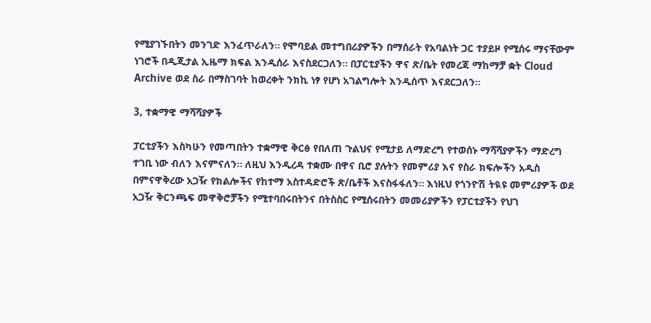የሚያገኙበትን መንገድ እንፈጥራለን። የሞባይል መተግበሪያዎችን በማሰራት የአባልነት ጋር ተያይዞ የሚሰሩ ማናቸውም ነገሮች በዲጂታል ኢዜማ ክፍል እንዲሰራ እናስደርጋለን። በፓርቲያችን ዋና ጽ/ቤት የመረጃ ማከማቻ ቋት Cloud Archive ወደ ስራ በማስገባት ከወረቀት ንክኪ ነፃ የሆነ አገልግሎት እንዲሰጥ እናደርጋለን።

3, ተቋማዊ ማሻሻያዎች

ፓርቲያችን እስካሁን የመጣበትን ተቋማዊ ቅርፅ የበለጠ ጉልህና የሚታይ ለማድረግ የተወሰኑ ማሻሻያዎችን ማድረግ ተገቢ ነው ብለን እናምናለን። ለዚህ እንዲረዳ ተቋሙ በዋና ቢሮ ያሉትን የመምሪያ እና የስራ ክፍሎችን አዲስ በምናዋቅረው አጋዥ የክልሎችና የከተማ አስተዳድሮች ጽ/ቤቶች እናስፋፋለን። እነዚህ የጎንዮሽ ትዪዩ መምሪያዎች ወደ አጋዥ ቅርንጫፍ መዋቅሮቻችን የሚተባበሩበትንና በትስስር የሚሰሩበትን መመሪያዎችን የፓርቲያችን የህገ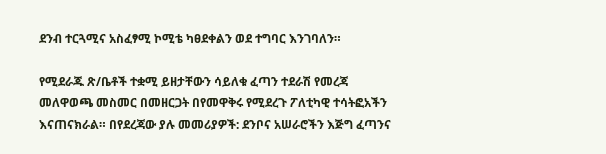ደንብ ተርጓሚና አስፈፃሚ ኮሚቴ ካፀደቀልን ወደ ተግባር እንገባለን።

የሚደራጁ ጽ/ቤቶች ተቋሚ ይዘታቸውን ሳይለቁ ፈጣን ተደራሽ የመረጃ መለዋወጫ መስመር በመዘርጋት በየመዋቅሩ የሚደረጉ ፖለቲካዊ ተሳትፎአችን እናጠናክራል። በየደረጃው ያሉ መመሪያዎች: ደንቦና አሠራሮችን እጅግ ፈጣንና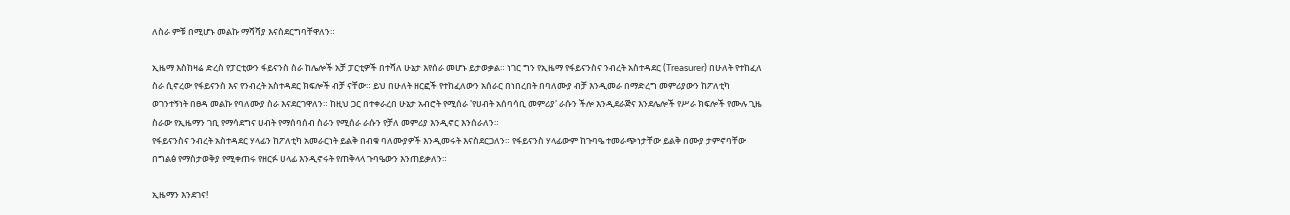ለስራ ምቹ በሚሆኑ መልኩ ማሻሻያ እናስደርግባቸዋለን።

ኢዜማ እስከዛሬ ድረስ የፓርቲውን ፋይናንስ ስራ ከሌሎች አቻ ፓርቲዎች በተሻለ ሁኔታ እየሰራ መሆኑ ይታወቃል። ነገር ግን የኢዜማ የፋይናንስና ንብረት አስተዳደር (Treasurer) በሁለት የተከፈለ ስራ ሲኖረው የፋይናንስ እና የንብረት አስተዳደር ክፍሎች ብቻ ናቸው። ይህ በሁለት ዘርፎች የተከፈለውን አሰራር በነበረበት በባለሙያ ብቻ እንዲመራ በማድረግ መምሪያውን ከፖለቲካ ወገንተኝነት በፀዳ መልኩ የባለሙያ ስራ እናደርገዋለን። ከዚህ ጋር በተቀራረበ ሁኔታ አብሮት የሚሰራ 'የሀብት አሰባሳቢ መምሪያ' ራሱን ችሎ እንዲደራጅና እንደሌሎች የሥራ ክፍሎች የሙሉ ጊዜ ስራው የኢዜማን ገቢ የማሳደግና ሀብት የማሰባሰብ ስራን የሚሰራ ራሱን የቻለ መምሪያ እንዲኖር እንሰራለን።
የፋይናንስና ንብረት አስተዳደር ሃላፊን ከፖለቲካ አመራርነት ይልቅ በብቁ ባለሙያዎች እንዲመሩት እናስደርጋለን። የፋይናንስ ሃላፊውም ከጉባዔ ተመራጭነታቸው ይልቅ በሙያ ታምኖባቸው በግልፅ የማስታወቅያ የሚቀጠሩ የዘርፉ ሀላፊ እንዲኖሩት የጠቅላላ ጉባዔውን እንጠይቃለን።

ኢዜማን እንደገና!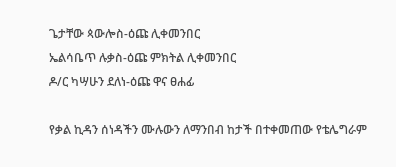ጌታቸው ጳውሎስ-ዕጩ ሊቀመንበር
ኤልሳቤጥ ሉቃስ-ዕጩ ምክትል ሊቀመንበር
ዶ/ር ካሣሁን ደለነ-ዕጩ ዋና ፀሐፊ

የቃል ኪዳን ሰነዳችን ሙሉውን ለማንበብ ከታች በተቀመጠው የቴሌግራም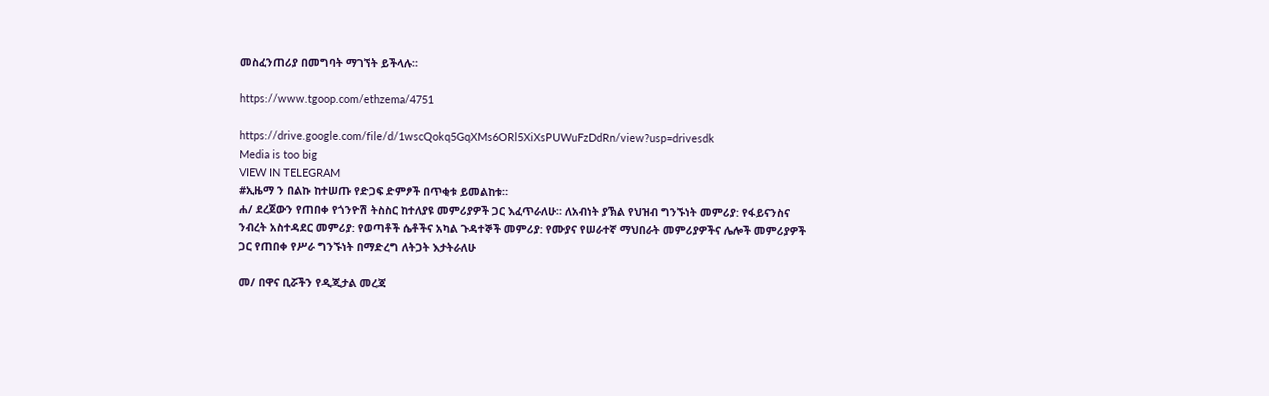መስፈንጠሪያ በመግባት ማገኘት ይችላሉ።

https://www.tgoop.com/ethzema/4751

https://drive.google.com/file/d/1wscQokq5GqXMs6ORl5XiXsPUWuFzDdRn/view?usp=drivesdk
Media is too big
VIEW IN TELEGRAM
#ኢዜማ ን በልኩ ከተሠጡ የድጋፍ ድምፆች በጥቂቱ ይመልከቱ።
ሐ/ ደረጀውን የጠበቀ የጎንዮሽ ትስስር ከተለያዩ መምሪያዎች ጋር እፈጥራለሁ። ለአብነት ያኽል የህዝብ ግንኙነት መምሪያ: የፋይናንስና ንብረት አስተዳደር መምሪያ: የወጣቶች ሴቶችና አካል ጉዳተኞች መምሪያ: የሙያና የሠራተኛ ማህበራት መምሪያዎችና ሌሎች መምሪያዎች ጋር የጠበቀ የሥራ ግንኙነት በማድረግ ለትጋት እታትራለሁ

መ/ በዋና ቢሯችን የዲጂታል መረጃ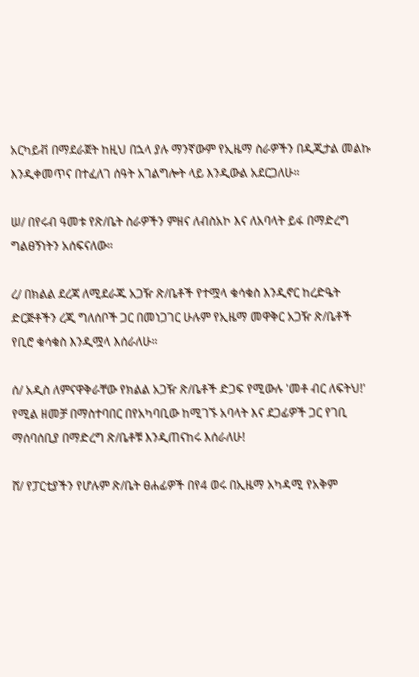አርካይቭ በማደራጀት ከዚህ በኋላ ያሉ ማንኛውም የኢዜማ ስራዎችን በዲጂታል መልኩ እንዲቀመጥና በተፈለገ ሰዓት አገልግሎት ላይ እንዲውል አደርጋለሁ።

ሠ/ በየሩብ ዓመቱ የጽ/ቤት ስራዎችን ምዘና ለብስአኮ እና ለአባላት ይፋ በማድረግ ግልፀኝነትን አሰፍናለው።

ረ/ በክልል ደረጃ ለሚደራጁ አጋዥ ጽ/ቤቶች የተሟላ ቁሳቁስ እንዲኖር ከረድዔት ድርጅቶችን ረጂ ግለሰቦች ጋር በመነጋገር ሁሉም የኢዜማ መዋቅር አጋዥ ጽ/ቤቶች የቢሮ ቁሳቁስ እንዲሟላ እሰራለሁ።

ሰ/ አዲስ ለምናዋቅራቸው የክልል አጋዥ ጽ/ቤቶች ድጋፍ የሚውሉ 'መቶ ብር ለፍትህ!' የሚል ዘመቻ በማስተባበር በየአካባቢው ከሚገኙ አባላት እና ደጋፊዎች ጋር የገቢ ማሰባሰቢያ በማድረግ ጽ/ቤቶቹ እንዲጠናከሩ እሰራለሁ!

ሸ/ የፓርቲያችን የሆሉም ጽ/ቤት ፀሐፊዎች በየ4 ወሩ በኢዜማ አካዳሚ የአቅም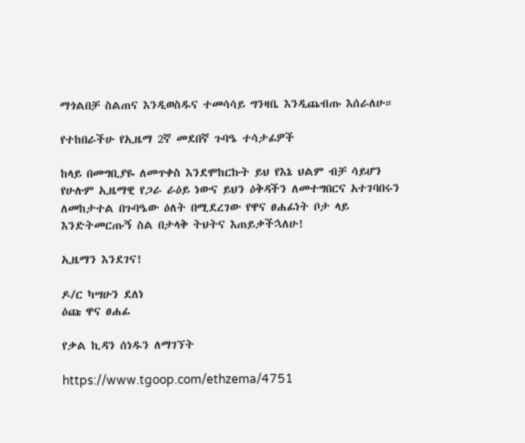ማጎልበቻ ስልጠና እንዲወስዱና ተመሳሳይ ግንዛቤ እንዲጨብጡ እሰራለሁ።

የተከበራችሁ የኢዜማ 2ኛ መደበኛ ጉባዔ ተሳታፊዎች

ከላይ በመግቢያዬ ለመጥቀስ እንደሞከርኩት ይህ የእኔ ህልም ብቻ ሳይሆን የሁሉም ኢዜማዊ የጋራ ራዕይ ነውና ይህን ዕቅዳችን ለመተግበርና አተገባበሩን ለመከታተል በጉባዔው ዕለት በሚደረገው የዋና ፀሐፊነት ቦታ ላይ እንድትመርጡኝ ስል በታላቅ ትህትና እጠይቃችኋለሁ!

ኢዜማን እንደገና!

ዶ/ር ካሣሁን ደለነ
ዕጩ ዋና ፀሐፊ

የቃል ኪዳን ሰነዱን ለማገኘት

https://www.tgoop.com/ethzema/4751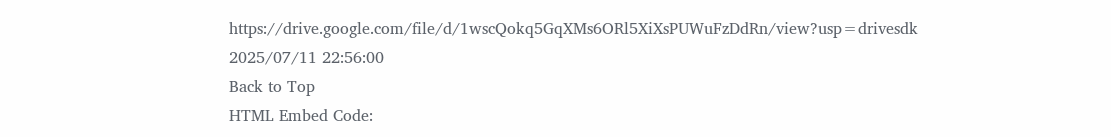https://drive.google.com/file/d/1wscQokq5GqXMs6ORl5XiXsPUWuFzDdRn/view?usp=drivesdk
2025/07/11 22:56:00
Back to Top
HTML Embed Code: